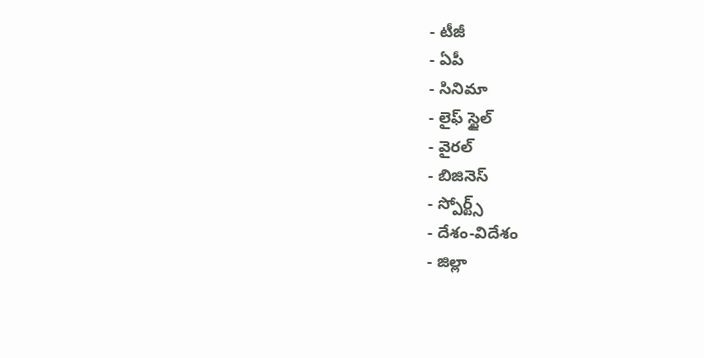- టీజీ
- ఏపీ
- సినిమా
- లైఫ్ స్టైల్
- వైరల్
- బిజినెస్
- స్పోర్ట్స్
- దేశం-విదేశం
- జిల్లా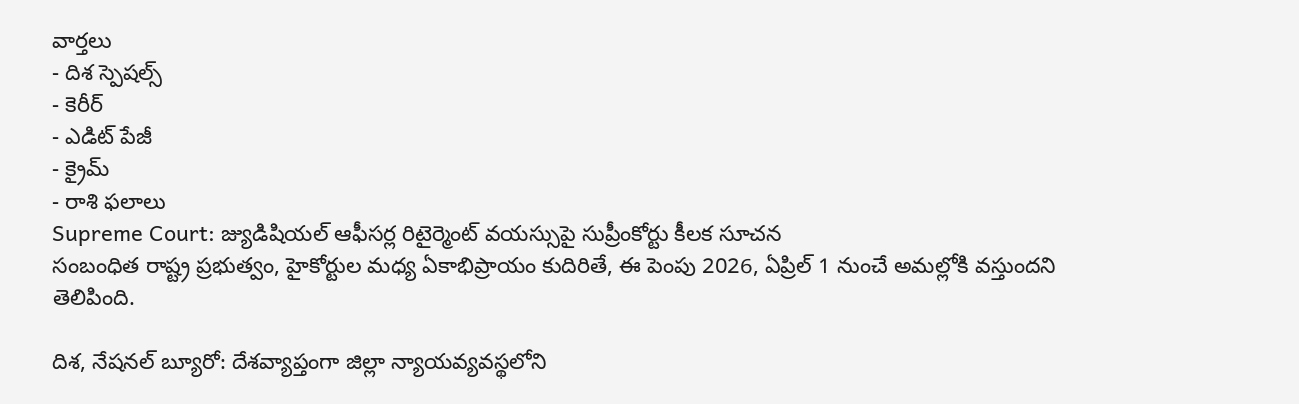వార్తలు
- దిశ స్పెషల్స్
- కెరీర్
- ఎడిట్ పేజీ
- క్రైమ్
- రాశి ఫలాలు
Supreme Court: జ్యుడిషియల్ ఆఫీసర్ల రిటైర్మెంట్ వయస్సుపై సుప్రీంకోర్టు కీలక సూచన
సంబంధిత రాష్ట్ర ప్రభుత్వం, హైకోర్టుల మధ్య ఏకాభిప్రాయం కుదిరితే, ఈ పెంపు 2026, ఏప్రిల్ 1 నుంచే అమల్లోకి వస్తుందని తెలిపింది.

దిశ, నేషనల్ బ్యూరో: దేశవ్యాప్తంగా జిల్లా న్యాయవ్యవస్థలోని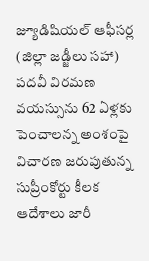జ్యూడిషియల్ ఆఫీసర్ల (జిల్లా జడ్జీలు సహా) పదవీ విరమణ వయస్సును 62 ఏళ్లకు పెంచాలన్న అంశంపై విచారణ జరుపుతున్న సుప్రీంకోర్టు కీలక ఆదేశాలు జారీ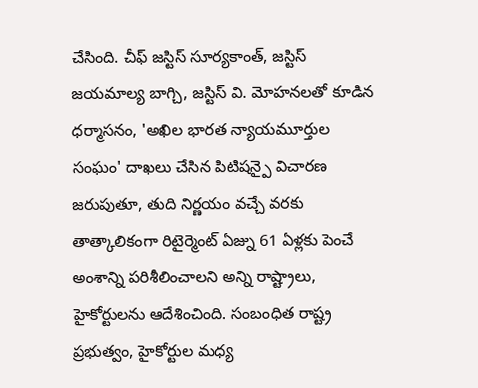చేసింది. చీఫ్ జస్టిస్ సూర్యకాంత్, జస్టిస్ జయమాల్య బాగ్చి, జస్టిస్ వి. మోహనలతో కూడిన ధర్మాసనం, 'అఖిల భారత న్యాయమూర్తుల సంఘం' దాఖలు చేసిన పిటిషన్పై విచారణ జరుపుతూ, తుది నిర్ణయం వచ్చే వరకు తాత్కాలికంగా రిటైర్మెంట్ ఏజ్ను 61 ఏళ్లకు పెంచే అంశాన్ని పరిశీలించాలని అన్ని రాష్ట్రాలు, హైకోర్టులను ఆదేశించింది. సంబంధిత రాష్ట్ర ప్రభుత్వం, హైకోర్టుల మధ్య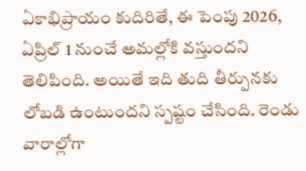ఏకాభిప్రాయం కుదిరితే, ఈ పెంపు 2026, ఏప్రిల్ 1 నుంచే అమల్లోకి వస్తుందని తెలిపింది. అయితే ఇది తుది తీర్పునకు లోబడి ఉంటుందని స్పష్టం చేసింది. రెండు వారాల్లోగా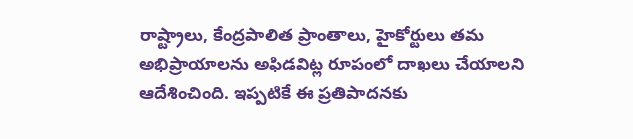రాష్ట్రాలు, కేంద్రపాలిత ప్రాంతాలు, హైకోర్టులు తమ అభిప్రాయాలను అఫిడవిట్ల రూపంలో దాఖలు చేయాలని ఆదేశించింది. ఇప్పటికే ఈ ప్రతిపాదనకు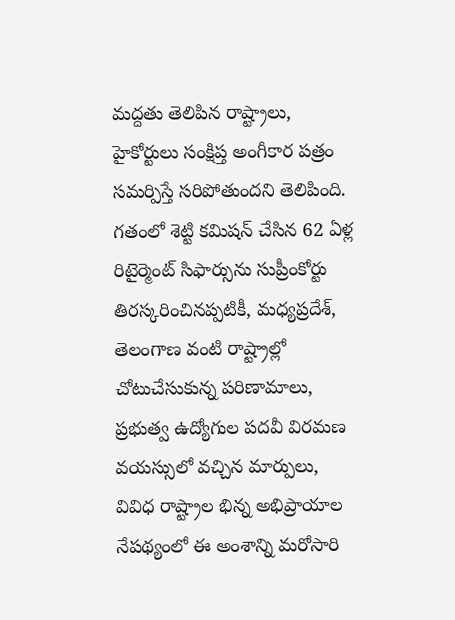మద్దతు తెలిపిన రాష్ట్రాలు, హైకోర్టులు సంక్షిప్త అంగీకార పత్రం సమర్పిస్తే సరిపోతుందని తెలిపింది. గతంలో శెట్టి కమిషన్ చేసిన 62 ఏళ్ల రిటైర్మెంట్ సిఫార్సును సుప్రీంకోర్టు తిరస్కరించినప్పటికీ, మధ్యప్రదేశ్, తెలంగాణ వంటి రాష్ట్రాల్లో చోటుచేసుకున్న పరిణామాలు, ప్రభుత్వ ఉద్యోగుల పదవీ విరమణ వయస్సులో వచ్చిన మార్పులు, వివిధ రాష్ట్రాల భిన్న అభిప్రాయాల నేపథ్యంలో ఈ అంశాన్ని మరోసారి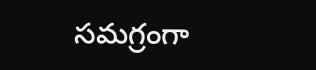సమగ్రంగా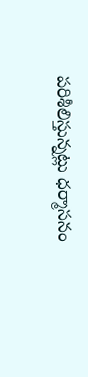పరిశీలిస్తున్నట్లు ధర్మాసనం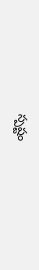స్పష్టం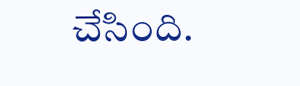చేసింది.